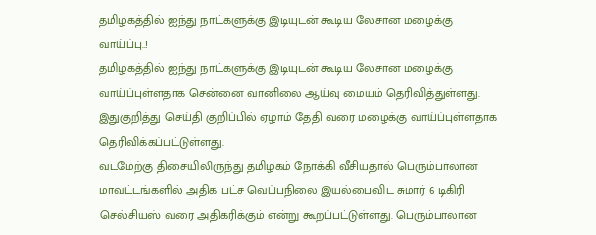தமிழகத்தில் ஐந்து நாட்களுக்கு இடியுடன் கூடிய லேசான மழைக்கு வாய்ப்பு..!
தமிழகத்தில் ஐந்து நாட்களுக்கு இடியுடன் கூடிய லேசான மழைக்கு வாய்ப்புள்ளதாக சென்னை வானிலை ஆய்வு மையம் தெரிவித்துள்ளது. இதுகுறித்து செய்தி குறிப்பில் ஏழாம் தேதி வரை மழைக்கு வாய்ப்புள்ளதாக தெரிவிக்கப்பட்டுள்ளது.
வடமேற்கு திசையிலிருந்து தமிழகம் நோக்கி வீசியதால் பெரும்பாலான மாவட்டங்களில் அதிக பட்ச வெப்பநிலை இயல்பைவிட சுமார் 6 டிகிரி செல்சியஸ் வரை அதிகரிக்கும் என்று கூறப்பட்டுள்ளது. பெரும்பாலான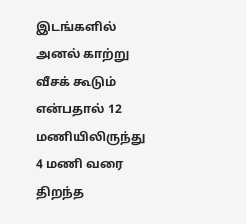இடங்களில் அனல் காற்று வீசக் கூடும் என்பதால் 12 மணியிலிருந்து 4 மணி வரை திறந்த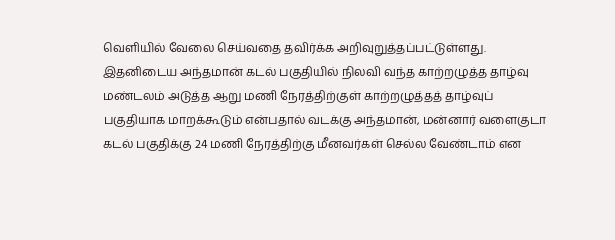வெளியில் வேலை செய்வதை தவிர்க்க அறிவுறுத்தப்பட்டுள்ளது.
இதனிடைய அந்தமான் கடல் பகுதியில் நிலவி வந்த காற்றழுத்த தாழ்வு மண்டலம் அடுத்த ஆறு மணி நேரத்திற்குள் காற்றழுத்தத் தாழ்வுப் பகுதியாக மாறக்கூடும் என்பதால் வடக்கு அந்தமான், மன்னார் வளைகுடா கடல் பகுதிக்கு 24 மணி நேரத்திற்கு மீனவர்கள் செல்ல வேண்டாம் என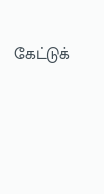கேட்டுக்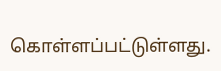கொள்ளப்பட்டுள்ளது.